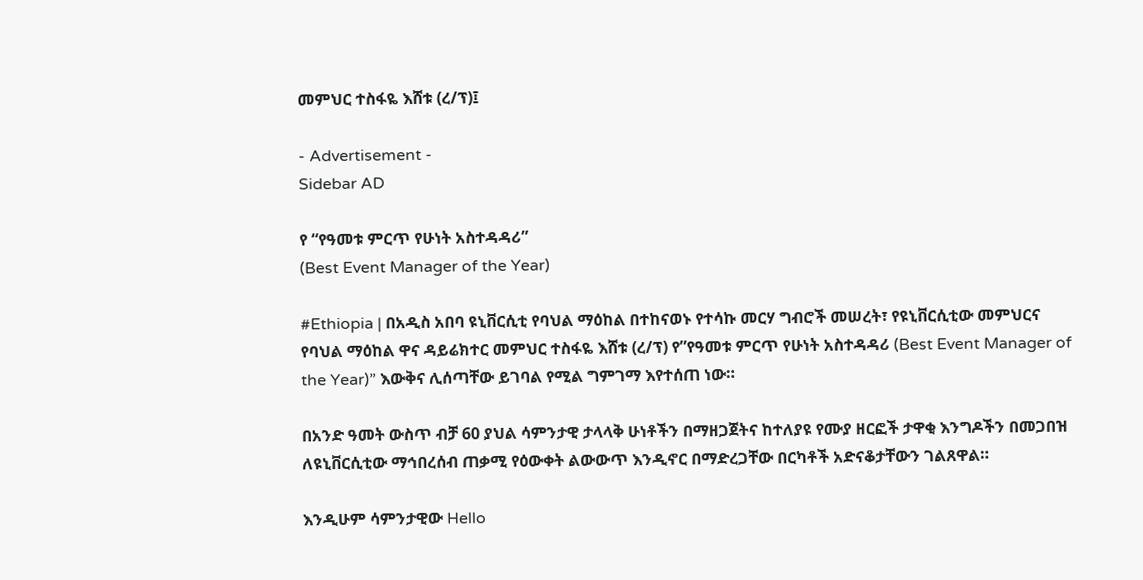መምህር ተስፋዬ እሸቱ (ረ/ፕ)፤

- Advertisement -
Sidebar AD

የ “የዓመቱ ምርጥ የሁነት አስተዳዳሪ”
(Best Event Manager of the Year)

#Ethiopia | በአዲስ አበባ ዩኒቨርሲቲ የባህል ማዕከል በተከናወኑ የተሳኩ መርሃ ግብሮች መሠረት፣ የዩኒቨርሲቲው መምህርና የባህል ማዕከል ዋና ዳይሬክተር መምህር ተስፋዬ እሸቱ (ረ/ፕ) የ”የዓመቱ ምርጥ የሁነት አስተዳዳሪ (Best Event Manager of the Year)” እውቅና ሊሰጣቸው ይገባል የሚል ግምገማ እየተሰጠ ነው።

በአንድ ዓመት ውስጥ ብቻ 60 ያህል ሳምንታዊ ታላላቅ ሁነቶችን በማዘጋጀትና ከተለያዩ የሙያ ዘርፎች ታዋቂ እንግዶችን በመጋበዝ ለዩኒቨርሲቲው ማኅበረሰብ ጠቃሚ የዕውቀት ልውውጥ እንዲኖር በማድረጋቸው በርካቶች አድናቆታቸውን ገልጸዋል።

እንዲሁም ሳምንታዊው Hello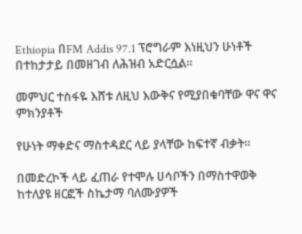Ethiopia በFM Addis 97.1 ፕሮግራም እነዚህን ሁነቶች በተከታታይ በመዘገብ ለሕዝብ አድርሷል።

መምህር ተስፋዬ እሸቱ ለዚህ እውቅና የሚያበቁባቸው ዋና ዋና ምክንያቶች

የሁነት ማቀድና ማስተዳደር ላይ ያላቸው ከፍተኛ ብቃት።

በመድረኮች ላይ ፈጠራ የተሞሉ ሀሳቦችን በማስተዋወቅ ከተለያዩ ዘርፎች ስኬታማ ባለሙያዎች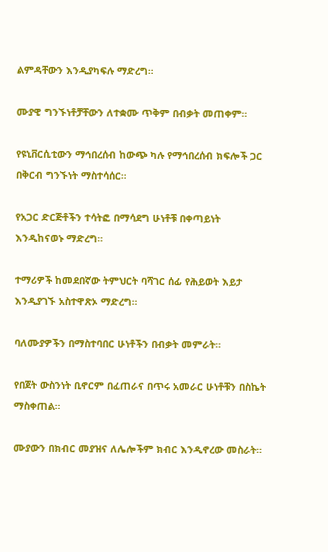ልምዳቸውን እንዲያካፍሉ ማድረግ።

ሙያዊ ግንኙነቶቻቸውን ለተቋሙ ጥቅም በብቃት መጠቀም።

የዩኒቨርሲቲውን ማኅበረሰብ ከውጭ ካሉ የማኅበረሰብ ክፍሎች ጋር በቅርብ ግንኙነት ማስተሳሰር።

የአጋር ድርጅቶችን ተሳትፎ በማሳደግ ሁነቶቹ በቀጣይነት እንዲከናወኑ ማድረግ።

ተማሪዎች ከመደበኛው ትምህርት ባሻገር ሰፊ የሕይወት እይታ እንዲያገኙ አስተዋጽኦ ማድረግ።

ባለሙያዎችን በማስተባበር ሁነቶችን በብቃት መምራት።

የበጀት ውስንነት ቢኖርም በፈጠራና በጥሩ አመራር ሁነቶቹን በስኬት ማስቀጠል።

ሙያውን በክብር መያዝና ለሌሎችም ክብር እንዲኖረው መስራት።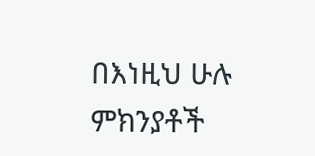በእነዚህ ሁሉ ምክንያቶች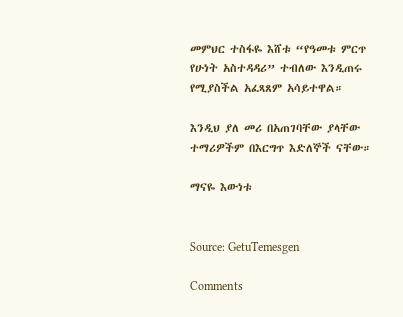መምህር ተስፋዬ እሸቱ “የዓመቱ ምርጥ የሁነት አስተዳዳሪ” ተብለው እንዲጠሩ የሚያስችል አፈጻጸም አሳይተዋል።

እንዲህ ያለ መሪ በአጠገባቸው ያላቸው ተማሪዎችም በእርግጥ እድለኞች ናቸው።

ማናዬ እውነቱ


Source: GetuTemesgen

Comments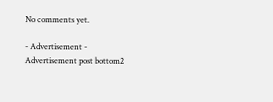No comments yet.

- Advertisement -
Advertisement post bottom2